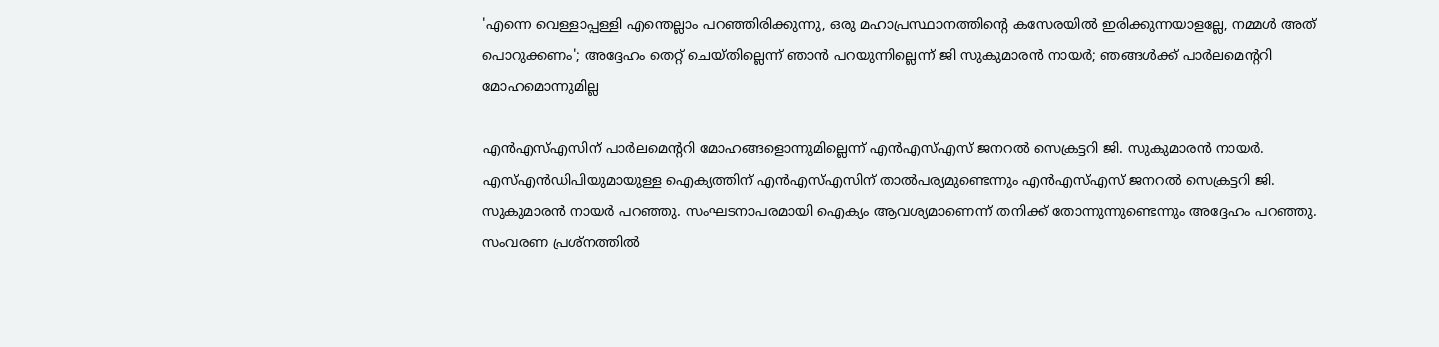'എന്നെ വെള്ളാപ്പള്ളി എന്തെല്ലാം പറഞ്ഞിരിക്കുന്നു, ഒരു മഹാപ്രസ്ഥാനത്തിന്റെ കസേരയില്‍ ഇരിക്കുന്നയാളല്ലേ, നമ്മള്‍ അത് പൊറുക്കണം'; അദ്ദേഹം തെറ്റ് ചെയ്തില്ലെന്ന് ഞാന്‍ പറയുന്നില്ലെന്ന് ജി സുകുമാരന്‍ നായര്‍; ഞങ്ങള്‍ക്ക് പാര്‍ലമെന്ററി മോഹമൊന്നുമില്ല

എന്‍എസ്എസിന് പാര്‍ലമെന്ററി മോഹങ്ങളൊന്നുമില്ലെന്ന് എന്‍എസ്എസ് ജനറല്‍ സെക്രട്ടറി ജി. സുകുമാരന്‍ നായര്‍. എസ്എന്‍ഡിപിയുമായുള്ള ഐക്യത്തിന് എന്‍എസ്എസിന് താല്‍പര്യമുണ്ടെന്നും എന്‍എസ്എസ് ജനറല്‍ സെക്രട്ടറി ജി. സുകുമാരന്‍ നായര്‍ പറഞ്ഞു. സംഘടനാപരമായി ഐക്യം ആവശ്യമാണെന്ന് തനിക്ക് തോന്നുന്നുണ്ടെന്നും അദ്ദേഹം പറഞ്ഞു. സംവരണ പ്രശ്‌നത്തില്‍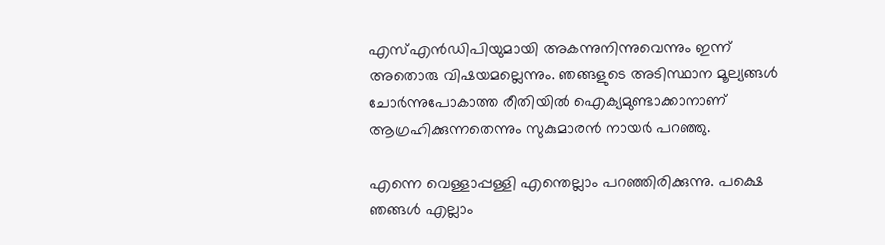എസ്എന്‍ഡിപിയുമായി അകന്നുനിന്നുവെന്നും ഇന്ന് അതൊരു വിഷയമല്ലെന്നും. ഞങ്ങളുടെ അടിസ്ഥാന മൂല്യങ്ങള്‍ ചോര്‍ന്നുപോകാത്ത രീതിയില്‍ ഐക്യമുണ്ടാക്കാനാണ് ആഗ്രഹിക്കുന്നതെന്നും സുകുമാരന്‍ നായര്‍ പറഞ്ഞു.

എന്നെ വെള്ളാപ്പള്ളി എന്തെല്ലാം പറഞ്ഞിരിക്കുന്നു. പക്ഷെ ഞങ്ങള്‍ എല്ലാം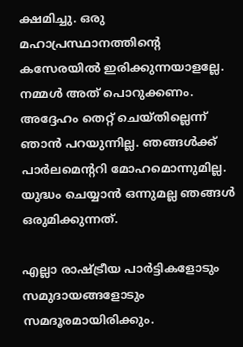ക്ഷമിച്ചു. ഒരു മഹാപ്രസ്ഥാനത്തിന്റെ കസേരയില്‍ ഇരിക്കുന്നയാളല്ലേ. നമ്മള്‍ അത് പൊറുക്കണം. അദ്ദേഹം തെറ്റ് ചെയ്തില്ലെന്ന് ഞാന്‍ പറയുന്നില്ല. ഞങ്ങള്‍ക്ക് പാര്‍ലമെന്ററി മോഹമൊന്നുമില്ല. യുദ്ധം ചെയ്യാന്‍ ഒന്നുമല്ല ഞങ്ങള്‍ ഒരുമിക്കുന്നത്.

എല്ലാ രാഷ്ട്രീയ പാര്‍ട്ടികളോടും സമുദായങ്ങളോടും സമദൂരമായിരിക്കും.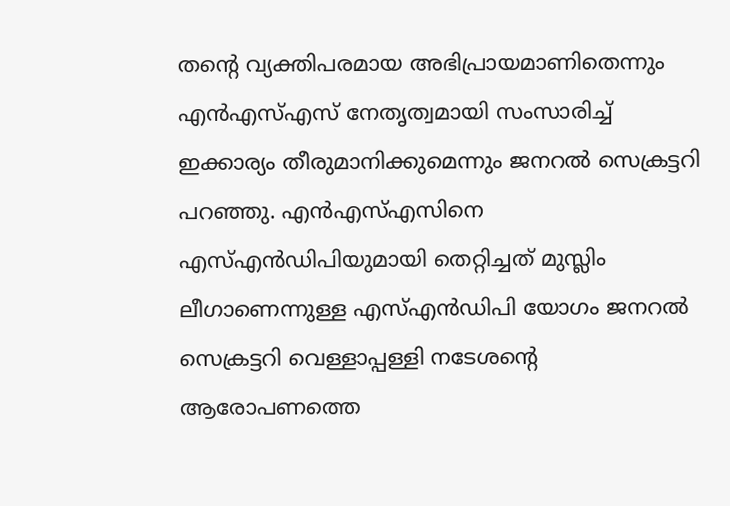തന്റെ വ്യക്തിപരമായ അഭിപ്രായമാണിതെന്നും എന്‍എസ്എസ് നേതൃത്വമായി സംസാരിച്ച് ഇക്കാര്യം തീരുമാനിക്കുമെന്നും ജനറല്‍ സെക്രട്ടറി പറഞ്ഞു. എന്‍എസ്എസിനെ എസ്എന്‍ഡിപിയുമായി തെറ്റിച്ചത് മുസ്ലിം ലീഗാണെന്നുള്ള എസ്എന്‍ഡിപി യോഗം ജനറല്‍ സെക്രട്ടറി വെള്ളാപ്പള്ളി നടേശന്റെ ആരോപണത്തെ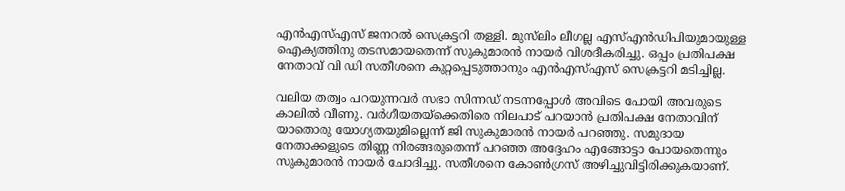എന്‍എസ്എസ് ജനറല്‍ സെക്രട്ടറി തള്ളി. മുസ്‌ലിം ലീഗല്ല എസ്എന്‍ഡിപിയുമായുള്ള ഐക്യത്തിനു തടസമായതെന്ന് സുകുമാരന്‍ നായര്‍ വിശദീകരിച്ചു. ഒപ്പം പ്രതിപക്ഷ നേതാവ് വി ഡി സതീശനെ കുറ്റപ്പെടുത്താനും എന്‍എസ്എസ് സെക്രട്ടറി മടിച്ചില്ല.

വലിയ തത്വം പറയുന്നവര്‍ സഭാ സിന്നഡ് നടന്നപ്പോള്‍ അവിടെ പോയി അവരുടെ കാലില്‍ വീണു. വര്‍ഗീയതയ്‌ക്കെതിരെ നിലപാട് പറയാന്‍ പ്രതിപക്ഷ നേതാവിന് യാതൊരു യോഗ്യതയുമില്ലെന്ന് ജി സുകുമാരന്‍ നായര്‍ പറഞ്ഞു. സമുദായ നേതാക്കളുടെ തിണ്ണ നിരങ്ങരുതെന്ന് പറഞ്ഞ അദ്ദേഹം എങ്ങോട്ടാ പോയതെന്നും സുകുമാരന്‍ നായര്‍ ചോദിച്ചു. സതീശനെ കോണ്‍ഗ്രസ് അഴിച്ചുവിട്ടിരിക്കുകയാണ്.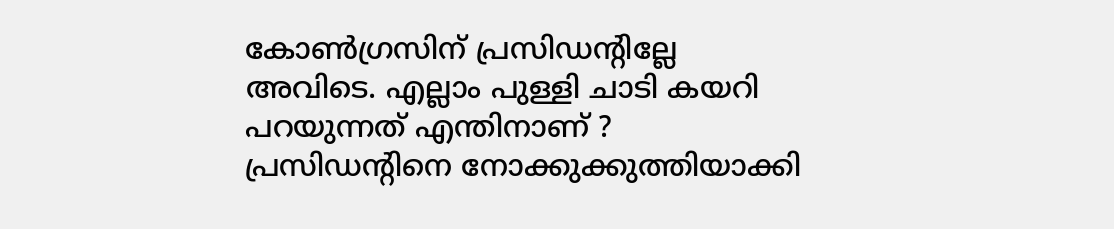കോണ്‍ഗ്രസിന് പ്രസിഡന്റില്ലേ അവിടെ. എല്ലാം പുള്ളി ചാടി കയറി പറയുന്നത് എന്തിനാണ് ? പ്രസിഡന്റിനെ നോക്കുക്കുത്തിയാക്കി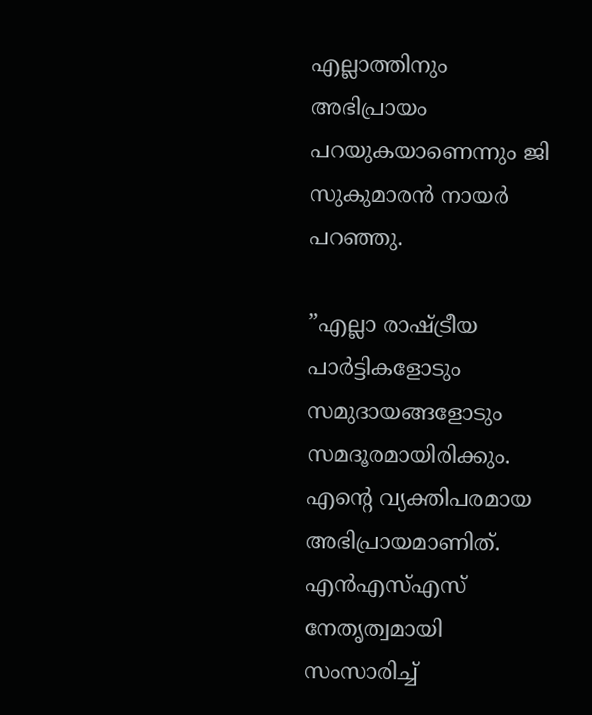എല്ലാത്തിനും അഭിപ്രായം പറയുകയാണെന്നും ജി സുകുമാരന്‍ നായര്‍ പറഞ്ഞു.

”എല്ലാ രാഷ്ട്രീയ പാര്‍ട്ടികളോടും സമുദായങ്ങളോടും സമദൂരമായിരിക്കും. എന്റെ വ്യക്തിപരമായ അഭിപ്രായമാണിത്. എന്‍എസ്എസ് നേതൃത്വമായി സംസാരിച്ച്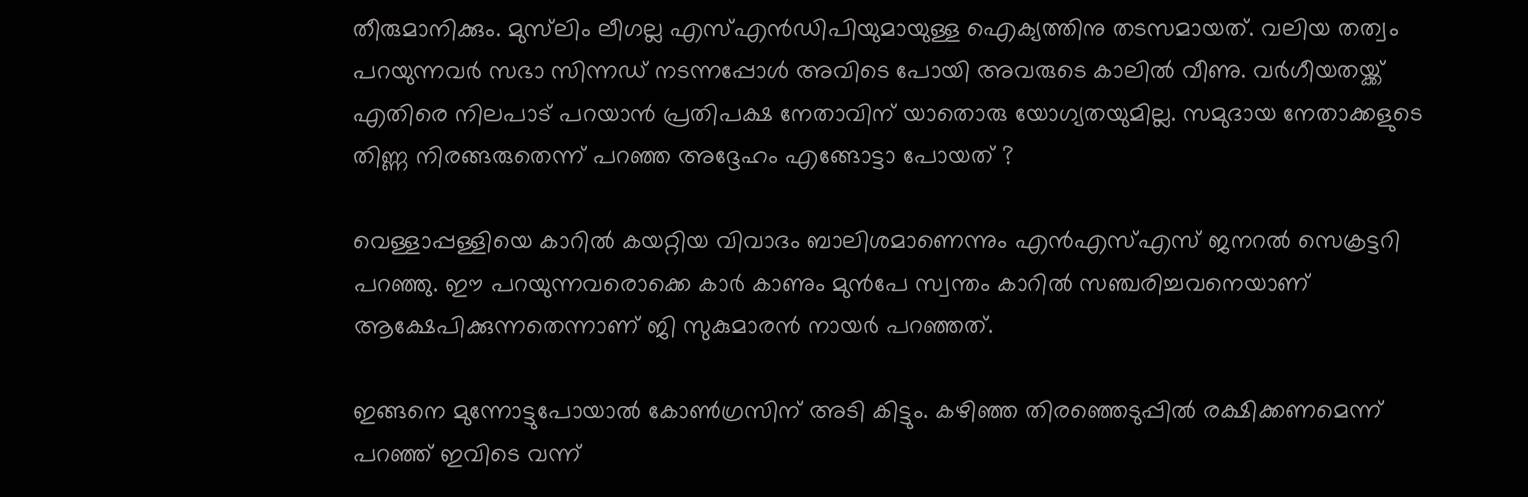തീരുമാനിക്കും. മുസ്‌ലിം ലീഗല്ല എസ്എന്‍ഡിപിയുമായുള്ള ഐക്യത്തിനു തടസമായത്. വലിയ തത്വം പറയുന്നവര്‍ സഭാ സിന്നഡ് നടന്നപ്പോള്‍ അവിടെ പോയി അവരുടെ കാലില്‍ വീണു. വര്‍ഗീയതയ്ക്ക് എതിരെ നിലപാട് പറയാന്‍ പ്രതിപക്ഷ നേതാവിന് യാതൊരു യോഗ്യതയുമില്ല. സമുദായ നേതാക്കളുടെ തിണ്ണ നിരങ്ങരുതെന്ന് പറഞ്ഞ അദ്ദേഹം എങ്ങോട്ടാ പോയത് ?

വെള്ളാപ്പള്ളിയെ കാറില്‍ കയറ്റിയ വിവാദം ബാലിശമാണെന്നും എന്‍എസ്എസ് ജനറല്‍ സെക്രട്ടറി പറഞ്ഞു. ഈ പറയുന്നവരൊക്കെ കാര്‍ കാണും മുന്‍പേ സ്വന്തം കാറില്‍ സഞ്ചരിച്ചവനെയാണ് ആക്ഷേപിക്കുന്നതെന്നാണ് ജി സുകുമാരന്‍ നായര്‍ പറഞ്ഞത്.

ഇങ്ങനെ മുന്നോട്ടുപോയാല്‍ കോണ്‍ഗ്രസിന് അടി കിട്ടും. കഴിഞ്ഞ തിരഞ്ഞെടുപ്പില്‍ രക്ഷിക്കണമെന്ന് പറഞ്ഞ് ഇവിടെ വന്ന്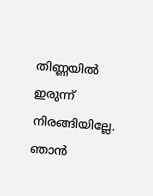തിണ്ണയില്‍ ഇരുന്ന് നിരങ്ങിയില്ലേ. ഞാന്‍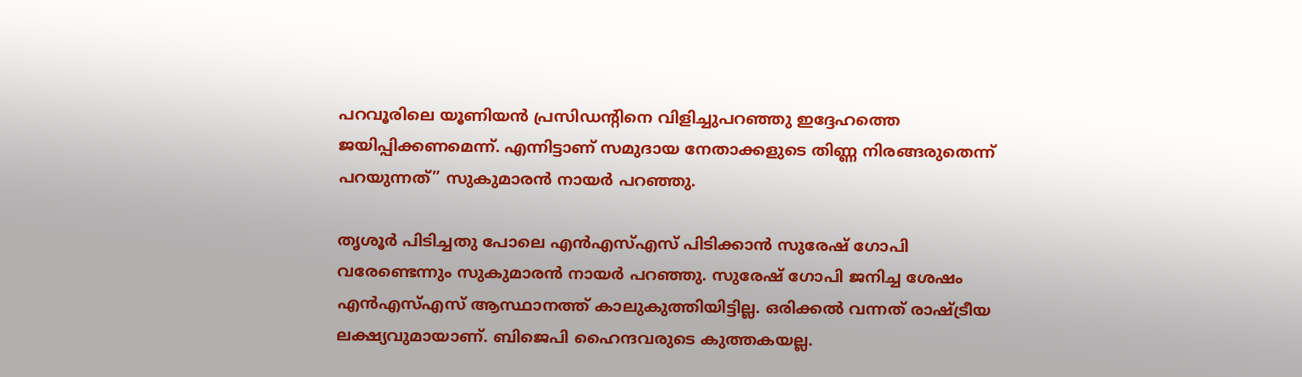പറവൂരിലെ യൂണിയന്‍ പ്രസിഡന്റിനെ വിളിച്ചുപറഞ്ഞു ഇദ്ദേഹത്തെ ജയിപ്പിക്കണമെന്ന്. എന്നിട്ടാണ് സമുദായ നേതാക്കളുടെ തിണ്ണ നിരങ്ങരുതെന്ന് പറയുന്നത്” സുകുമാരന്‍ നായര്‍ പറഞ്ഞു.

തൃശൂര്‍ പിടിച്ചതു പോലെ എന്‍എസ്എസ് പിടിക്കാന്‍ സുരേഷ് ഗോപി വരേണ്ടെന്നും സുകുമാരന്‍ നായര്‍ പറഞ്ഞു. സുരേഷ് ഗോപി ജനിച്ച ശേഷം എന്‍എസ്എസ് ആസ്ഥാനത്ത് കാലുകുത്തിയിട്ടില്ല. ഒരിക്കല്‍ വന്നത് രാഷ്ട്രീയ ലക്ഷ്യവുമായാണ്. ബിജെപി ഹൈന്ദവരുടെ കുത്തകയല്ല.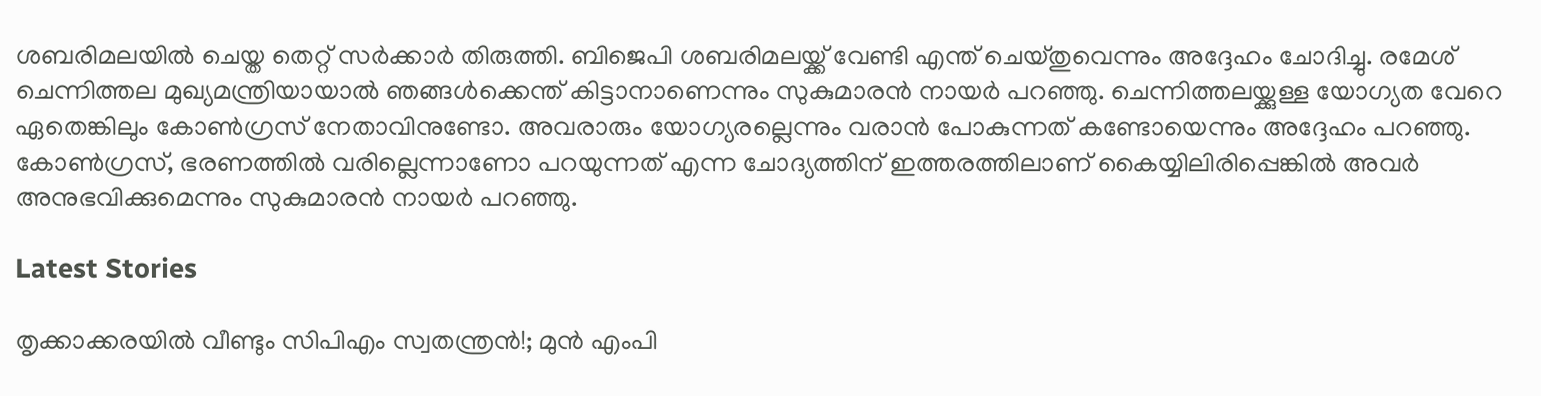ശബരിമലയില്‍ ചെയ്ത തെറ്റ് സര്‍ക്കാര്‍ തിരുത്തി. ബിജെപി ശബരിമലയ്ക്ക് വേണ്ടി എന്ത് ചെയ്തുവെന്നും അദ്ദേഹം ചോദിച്ചു. രമേശ് ചെന്നിത്തല മുഖ്യമന്ത്രിയായാല്‍ ഞങ്ങള്‍ക്കെന്ത് കിട്ടാനാണെന്നും സുകുമാരന്‍ നായര്‍ പറഞ്ഞു. ചെന്നിത്തലയ്ക്കുള്ള യോഗ്യത വേറെ ഏതെങ്കിലും കോണ്‍ഗ്രസ് നേതാവിനുണ്ടോ. അവരാരും യോഗ്യരല്ലെന്നും വരാന്‍ പോകുന്നത് കണ്ടോയെന്നും അദ്ദേഹം പറഞ്ഞു. കോണ്‍ഗ്രസ്, ഭരണത്തില്‍ വരില്ലെന്നാണോ പറയുന്നത് എന്ന ചോദ്യത്തിന് ഇത്തരത്തിലാണ് കൈയ്യിലിരിപ്പെങ്കില്‍ അവര്‍ അനുഭവിക്കുമെന്നും സുകുമാരന്‍ നായര്‍ പറഞ്ഞു.

Latest Stories

തൃക്കാക്കരയില്‍ വീണ്ടും സിപിഎം സ്വതന്ത്രന്‍!; മുന്‍ എംപി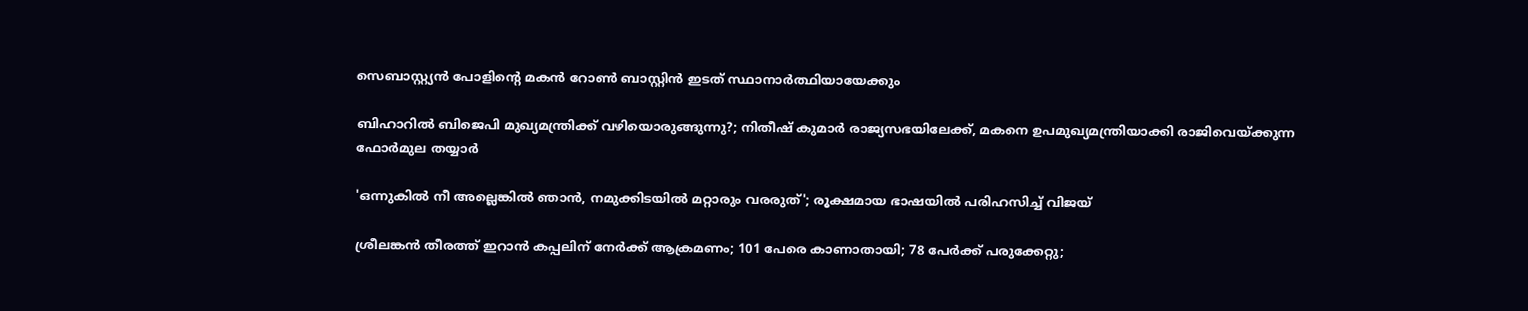സെബാസ്റ്റ്യന്‍ പോളിന്റെ മകന്‍ റോണ്‍ ബാസ്റ്റിന്‍ ഇടത് സ്ഥാനാര്‍ത്ഥിയായേക്കും

ബിഹാറില്‍ ബിജെപി മുഖ്യമന്ത്രിക്ക് വഴിയൊരുങ്ങുന്നു?; നിതീഷ് കുമാര്‍ രാജ്യസഭയിലേക്ക്, മകനെ ഉപമുഖ്യമന്ത്രിയാക്കി രാജിവെയ്ക്കുന്ന ഫോര്‍മുല തയ്യാര്‍

'ഒന്നുകിൽ നീ അല്ലെങ്കിൽ ഞാൻ, നമുക്കിടയിൽ മറ്റാരും വരരുത്'; രൂക്ഷമായ ഭാഷയിൽ പരിഹസിച്ച് വിജയ്

ശ്രീലങ്കന്‍ തീരത്ത് ഇറാന്‍ കപ്പലിന് നേര്‍ക്ക് ആക്രമണം; 101 പേരെ കാണാതായി; 78 പേര്‍ക്ക് പരുക്കേറ്റു;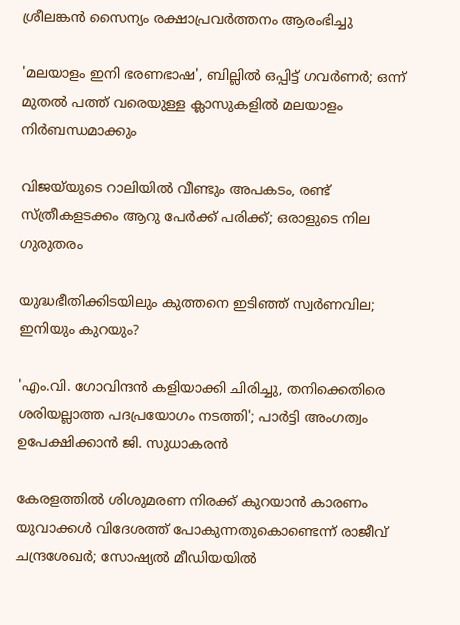ശ്രീലങ്കന്‍ സൈന്യം രക്ഷാപ്രവര്‍ത്തനം ആരംഭിച്ചു

'മലയാളം ഇനി ഭരണഭാഷ', ബില്ലിൽ ഒപ്പിട്ട് ഗവർണർ; ഒന്ന് മുതൽ പത്ത് വരെയുള്ള ക്ലാസുകളിൽ മലയാളം നിർബന്ധമാക്കും

വിജയ്‌യുടെ റാലിയിൽ വീണ്ടും അപകടം, രണ്ട് സ്ത്രീകളടക്കം ആറു പേര്‍ക്ക് പരിക്ക്; ഒരാളുടെ നില ഗുരുതരം

യുദ്ധഭീതിക്കിടയിലും കുത്തനെ ഇടിഞ്ഞ് സ്വർണവില; ഇനിയും കുറയും?

'എം.വി. ഗോവിന്ദൻ കളിയാക്കി ചിരിച്ചു, തനിക്കെതിരെ ശരിയല്ലാത്ത പദപ്രയോഗം നടത്തി'; പാർട്ടി അംഗത്വം ഉപേക്ഷിക്കാൻ ജി. സുധാകരൻ

കേരളത്തിൽ ശിശുമരണ നിരക്ക് കുറയാൻ കാരണം യുവാക്കൾ വിദേശത്ത് പോകുന്നതുകൊണ്ടെന്ന് രാജീവ് ചന്ദ്രശേഖർ; സോഷ്യൽ മീഡിയയിൽ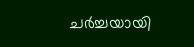ചർച്ചയായി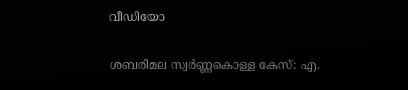വീഡിയോ

ശബരിമല സ്വർണ്ണകൊള്ള കേസ്: എ.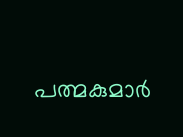പത്മകുമാർ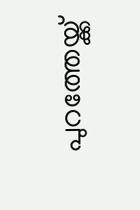പുറത്തേയ്ക്ക്